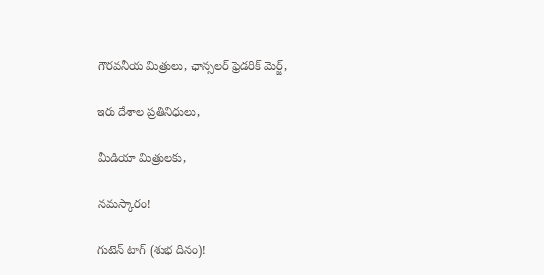గౌరవనీయ మిత్రులు, ఛాన్సలర్ ఫ్రెడరిక్ మెర్జ్,

ఇరు దేశాల ప్రతినిధులు,

మీడియా మిత్రులకు,

నమస్కారం!

గుటెన్ టాగ్ (శుభ దినం)!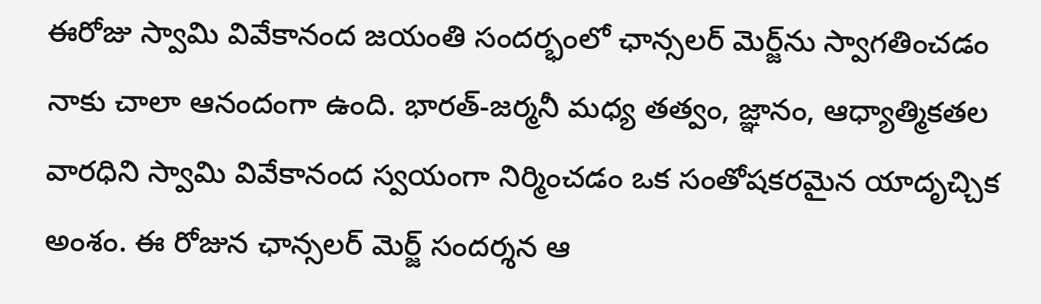ఈరోజు స్వామి వివేకానంద జయంతి సందర్భంలో ఛాన్సలర్ మెర్జ్‌ను స్వాగతించడం నాకు చాలా ఆనందంగా ఉంది. భారత్-జర్మనీ మధ్య తత్వం, జ్ఞానం, ఆధ్యాత్మికతల వారధిని స్వామి వివేకానంద స్వయంగా నిర్మించడం ఒక సంతోషకరమైన యాదృచ్చిక అంశం. ఈ రోజున ఛాన్సలర్ మెర్జ్ సందర్శన ఆ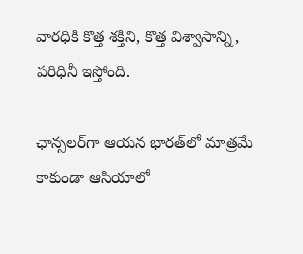వారధికి కొత్త శక్తిని, కొత్త విశ్వాసాన్ని, పరిధినీ ఇస్తోంది.

ఛాన్సలర్‌గా ఆయన భారత్‌లో మాత్రమే కాకుండా ఆసియాలో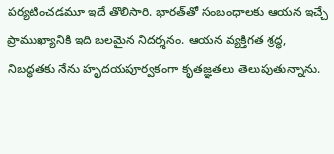పర్యటించడమూ ఇదే తొలిసారి. భారత్‌తో సంబంధాలకు ఆయన ఇచ్చే ప్రాముఖ్యానికి ఇది బలమైన నిదర్శనం. ఆయన వ్యక్తిగత శ్రద్ధ, నిబద్ధతకు నేను హృదయపూర్వకంగా కృతజ్ఞతలు తెలుపుతున్నాను.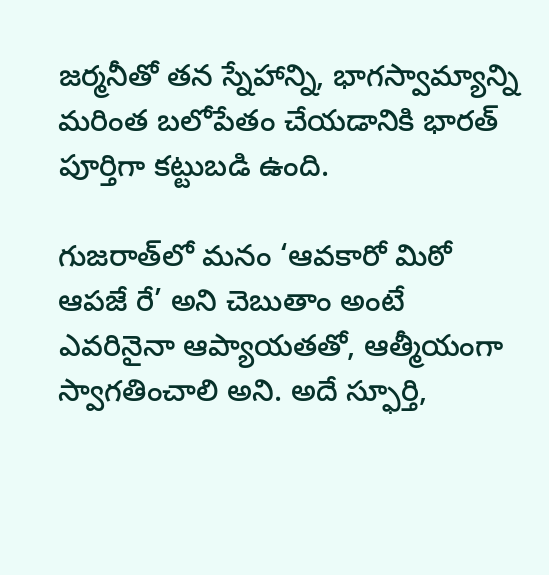జర్మనీతో తన స్నేహాన్ని, భాగస్వామ్యాన్ని మరింత బలోపేతం చేయడానికి భారత్ పూర్తిగా కట్టుబడి ఉంది.

గుజరాత్‌లో మనం ‘ఆవకారో మిఠో ఆపజే రే’ అని చెబుతాం అంటే ఎవరినైనా ఆప్యాయతతో, ఆత్మీయంగా స్వాగతించాలి అని. అదే స్ఫూర్తి,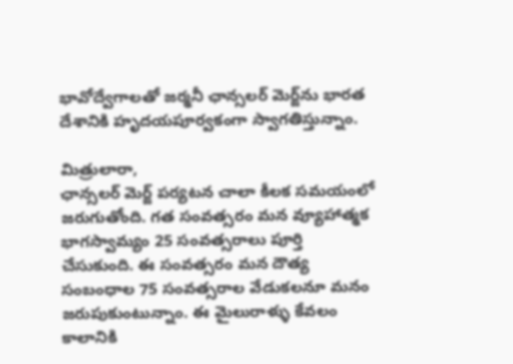భావోద్వేగాలతో జర్మనీ ఛాన్సలర్ మెర్జ్‌ను భారత దేశానికి హృదయపూర్వకంగా స్వాగతిస్తున్నాం.

మిత్రులారా,
ఛాన్సలర్ మెర్జ్ పర్యటన చాలా కీలక సమయంలో జరుగుతోంది. గత సంవత్సరం మన వ్యూహాత్మక భాగస్వామ్యం 25 సంవత్సరాలు పూర్తి చేసుకుంది. ఈ సంవత్సరం మన దౌత్య సంబంధాల 75 సంవత్సరాల వేడుకలనూ మనం జరుపుకుంటున్నాం. ఈ మైలురాళ్ళు కేవలం కాలానికి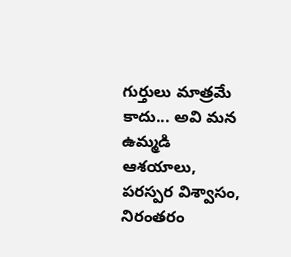గుర్తులు మాత్రమే కాదు... అవి మన ఉమ్మడి ఆశయాలు, పరస్పర విశ్వాసం, నిరంతరం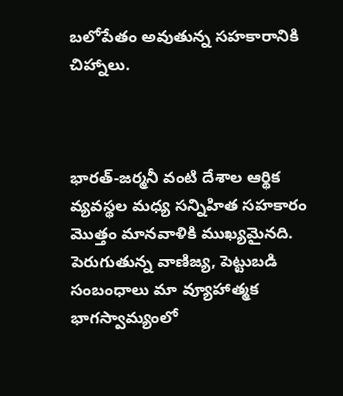బలోపేతం అవుతున్న సహకారానికి చిహ్నాలు.



భారత్-జర్మనీ వంటి దేశాల ఆర్థిక వ్యవస్థల మధ్య సన్నిహిత సహకారం మొత్తం మానవాళికి ముఖ్యమైనది. పెరుగుతున్న వాణిజ్య, పెట్టుబడి సంబంధాలు మా వ్యూహాత్మక భాగస్వామ్యంలో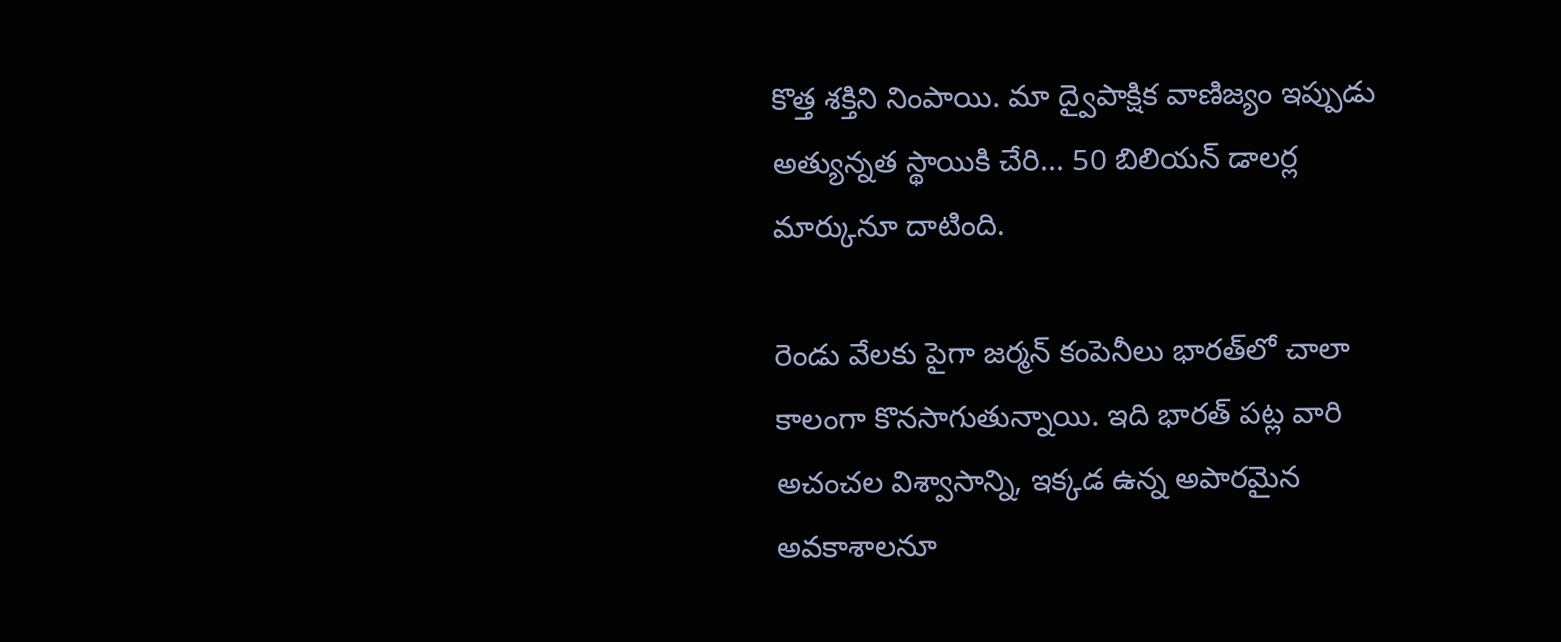కొత్త శక్తిని నింపాయి. మా ద్వైపాక్షిక వాణిజ్యం ఇప్పుడు అత్యున్నత స్థాయికి చేరి... 50 బిలియన్ డాలర్ల మార్కునూ దాటింది.

రెండు వేలకు పైగా జర్మన్ కంపెనీలు భారత్‌లో చాలా కాలంగా కొనసాగుతున్నాయి. ఇది భారత్ పట్ల వారి అచంచల విశ్వాసాన్ని, ఇక్కడ ఉన్న అపారమైన అవకాశాలనూ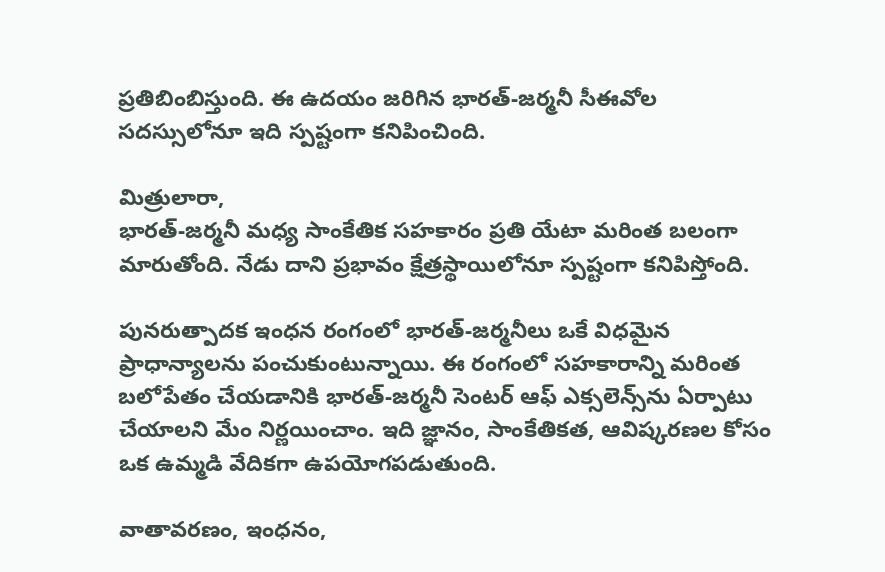ప్రతిబింబిస్తుంది. ఈ ఉదయం జరిగిన భారత్-జర్మనీ సీఈవోల సదస్సులోనూ ఇది స్పష్టంగా కనిపించింది.

మిత్రులారా,
భారత్-జర్మనీ మధ్య సాంకేతిక సహకారం ప్రతి యేటా మరింత బలంగా మారుతోంది. నేడు దాని ప్రభావం క్షేత్రస్థాయిలోనూ స్పష్టంగా కనిపిస్తోంది.

పునరుత్పాదక ఇంధన రంగంలో భారత్-జర్మనీలు ఒకే విధమైన ప్రాధాన్యాలను పంచుకుంటున్నాయి. ఈ రంగంలో సహకారాన్ని మరింత బలోపేతం చేయడానికి భారత్-జర్మనీ సెంటర్ ఆఫ్ ఎక్సలెన్స్‌ను ఏర్పాటు చేయాలని మేం నిర్ణయించాం. ఇది జ్ఞానం, సాంకేతికత, ఆవిష్కరణల కోసం ఒక ఉమ్మడి వేదికగా ఉపయోగపడుతుంది.

వాతావరణం, ఇంధనం,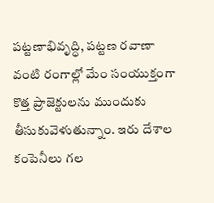పట్టణాభివృద్ధి, పట్టణ రవాణా వంటి రంగాల్లో మేం సంయుక్తంగా కొత్త ప్రాజెక్టులను ముందుకు తీసుకువెళుతున్నాం. ఇరు దేశాల కంపెనీలు గల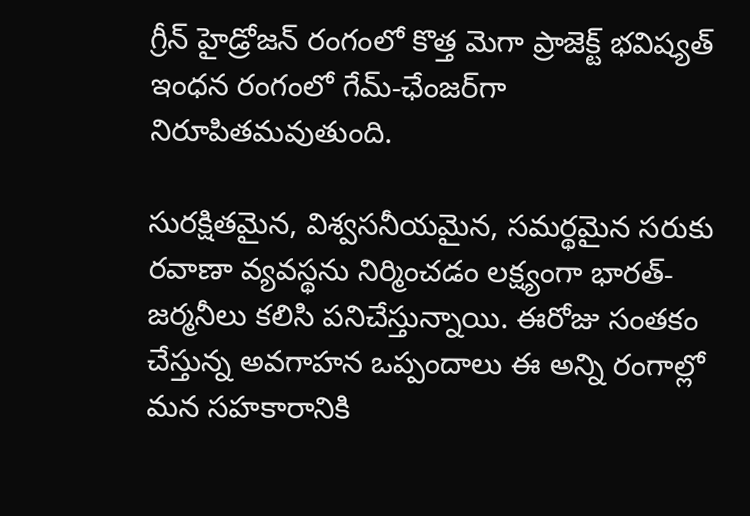గ్రీన్ హైడ్రోజన్‌ రంగంలో కొత్త మెగా ప్రాజెక్ట్ భవిష్యత్ ఇంధన రంగంలో గేమ్-ఛేంజర్‌గా నిరూపితమవుతుంది.

సురక్షితమైన, విశ్వసనీయమైన, సమర్థమైన సరుకు రవాణా వ్యవస్థను నిర్మించడం లక్ష్యంగా భారత్- జర్మనీలు కలిసి పనిచేస్తున్నాయి. ఈరోజు సంతకం చేస్తున్న అవగాహన ఒప్పందాలు ఈ అన్ని రంగాల్లో మన సహకారానికి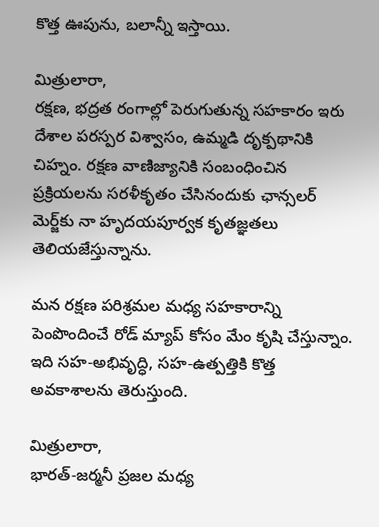కొత్త ఊపును, బలాన్నీ ఇస్తాయి.

మిత్రులారా,
రక్షణ, భద్రత రంగాల్లో పెరుగుతున్న సహకారం ఇరు దేశాల పరస్పర విశ్వాసం, ఉమ్మడి దృక్పథానికి చిహ్నం. రక్షణ వాణిజ్యానికి సంబంధించిన ప్రక్రియలను సరళీకృతం చేసినందుకు ఛాన్సలర్ మెర్జ్‌కు నా హృదయపూర్వక కృతజ్ఞతలు తెలియజేస్తున్నాను.

మన రక్షణ పరిశ్రమల మధ్య సహకారాన్ని పెంపొందించే రోడ్ మ్యాప్ కోసం మేం కృషి చేస్తున్నాం. ఇది సహ-అభివృద్ధి, సహ-ఉత్పత్తికి కొత్త అవకాశాలను తెరుస్తుంది.

మిత్రులారా,
భారత్-జర్మనీ ప్రజల మధ్య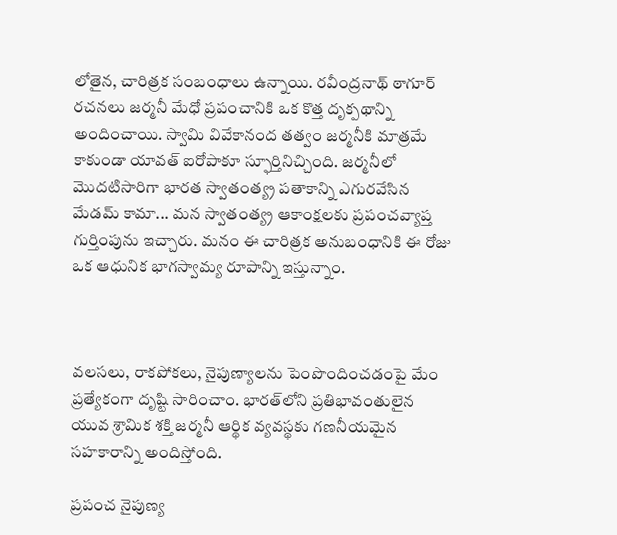లోతైన, చారిత్రక సంబంధాలు ఉన్నాయి. రవీంద్రనాథ్ ఠాగూర్ రచనలు జర్మనీ మేధో ప్రపంచానికి ఒక కొత్త దృక్పథాన్ని అందించాయి. స్వామి వివేకానంద తత్వం జర్మనీకి మాత్రమే కాకుండా యావత్ ఐరోపాకూ స్ఫూర్తినిచ్చింది. జర్మనీలో మొదటిసారిగా భారత స్వాతంత్య్ర పతాకాన్ని ఎగురవేసిన మేడమ్ కామా... మన స్వాతంత్య్ర ఆకాంక్షలకు ప్రపంచవ్యాప్త గుర్తింపును ఇచ్చారు. మనం ఈ చారిత్రక అనుబంధానికి ఈ రోజు ఒక ఆధునిక భాగస్వామ్య రూపాన్ని ఇస్తున్నాం.



వలసలు, రాకపోకలు, నైపుణ్యాలను పెంపొందించడంపై మేం ప్రత్యేకంగా దృష్టి సారించాం. భారత్‌లోని ప్రతిభావంతులైన యువ శ్రామిక శక్తి జర్మనీ ఆర్థిక వ్యవస్థకు గణనీయమైన సహకారాన్ని అందిస్తోంది.

ప్రపంచ నైపుణ్య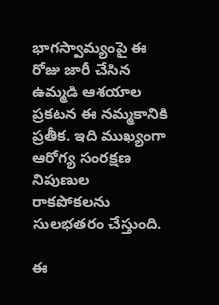భాగస్వామ్యంపై ఈ రోజు జారీ చేసిన ఉమ్మడి ఆశయాల ప్రకటన ఈ నమ్మకానికి ప్రతీక. ఇది ముఖ్యంగా ఆరోగ్య సంరక్షణ నిపుణుల రాకపోకలను సులభతరం చేస్తుంది.

ఈ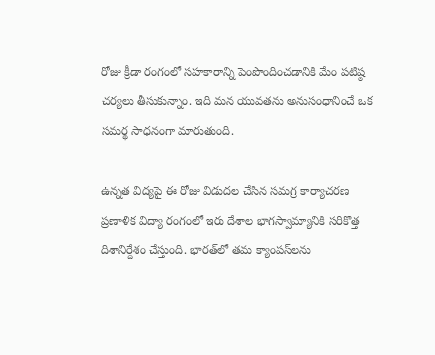రోజు క్రీడా రంగంలో సహకారాన్ని పెంపొందించడానికి మేం పటిష్ఠ చర్యలు తీసుకున్నాం. ఇది మన యువతను అనుసంధానించే ఒక సమర్థ సాధనంగా మారుతుంది.

ఉన్నత విద్యపై ఈ రోజు విడుదల చేసిన సమగ్ర కార్యాచరణ ప్రణాళిక విద్యా రంగంలో ఇరు దేశాల భాగస్వామ్యానికి సరికొత్త దిశానిర్దేశం చేస్తుంది. భారత్‌లో తమ క్యాంపస్‌లను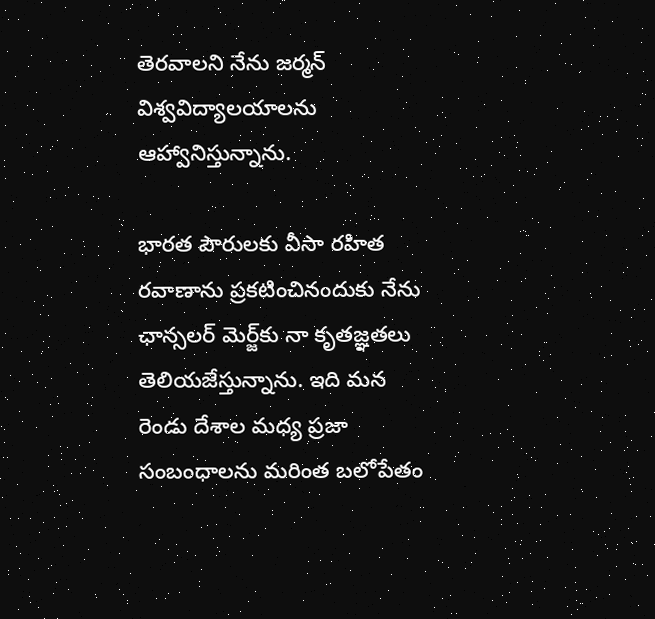తెరవాలని నేను జర్మన్ విశ్వవిద్యాలయాలను ఆహ్వానిస్తున్నాను.

భారత పౌరులకు వీసా రహిత రవాణాను ప్రకటించినందుకు నేను ఛాన్సలర్ మెర్జ్‌కు నా కృతజ్ఞతలు తెలియజేస్తున్నాను. ఇది మన రెండు దేశాల మధ్య ప్రజా సంబంధాలను మరింత బలోపేతం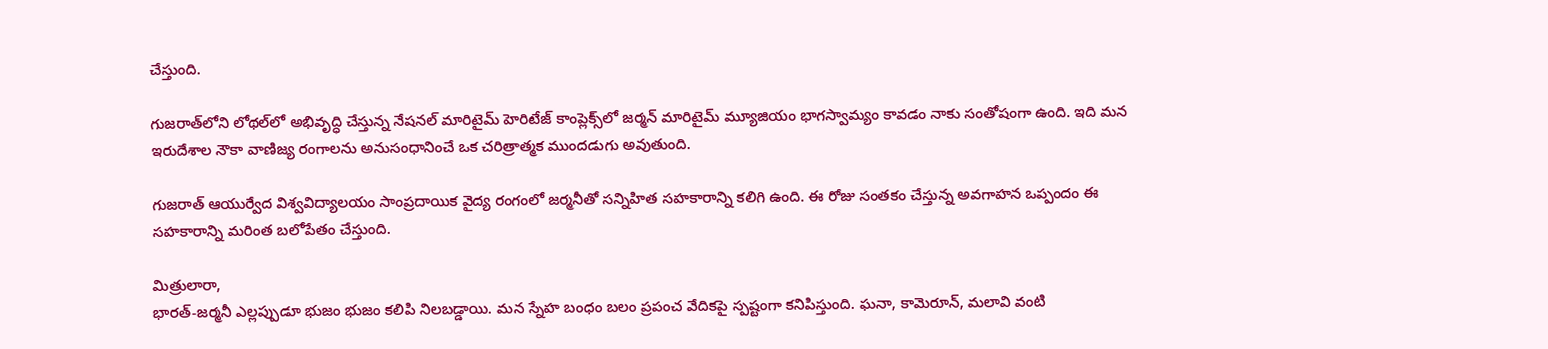చేస్తుంది.

గుజరాత్‌లోని లోథల్‌లో అభివృద్ధి చేస్తున్న నేషనల్ మారిటైమ్ హెరిటేజ్ కాంప్లెక్స్‌లో జర్మన్ మారిటైమ్ మ్యూజియం భాగస్వామ్యం కావడం నాకు సంతోషంగా ఉంది. ఇది మన ఇరుదేశాల నౌకా వాణిజ్య రంగాలను అనుసంధానించే ఒక చరిత్రాత్మక ముందడుగు అవుతుంది.

గుజరాత్ ఆయుర్వేద విశ్వవిద్యాలయం సాంప్రదాయిక వైద్య రంగంలో జర్మనీతో సన్నిహిత సహకారాన్ని కలిగి ఉంది. ఈ రోజు సంతకం చేస్తున్న అవగాహన ఒప్పందం ఈ సహకారాన్ని మరింత బలోపేతం చేస్తుంది.

మిత్రులారా,
భారత్-జర్మనీ ఎల్లప్పుడూ భుజం భుజం కలిపి నిలబడ్డాయి. మన స్నేహ బంధం బలం ప్రపంచ వేదికపై స్పష్టంగా కనిపిస్తుంది. ఘనా, కామెరూన్, మలావి వంటి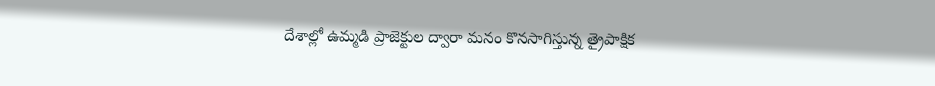దేశాల్లో ఉమ్మడి ప్రాజెక్టుల ద్వారా మనం కొనసాగిస్తున్న త్రైపాక్షిక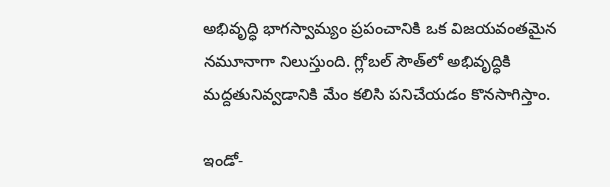అభివృద్ధి భాగస్వామ్యం ప్రపంచానికి ఒక విజయవంతమైన నమూనాగా నిలుస్తుంది. గ్లోబల్ సౌత్‌లో అభివృద్ధికి మద్దతునివ్వడానికి మేం కలిసి పనిచేయడం కొనసాగిస్తాం.

ఇండో-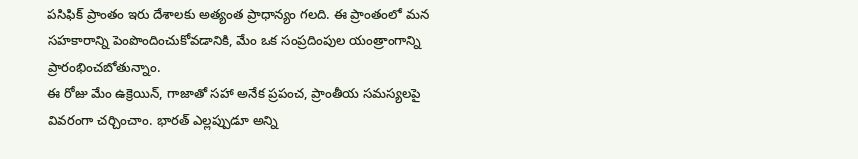పసిఫిక్ ప్రాంతం ఇరు దేశాలకు అత్యంత ప్రాధాన్యం గలది. ఈ ప్రాంతంలో మన సహకారాన్ని పెంపొందించుకోవడానికి, మేం ఒక సంప్రదింపుల యంత్రాంగాన్ని ప్రారంభించబోతున్నాం.
ఈ రోజు మేం ఉక్రెయిన్, గాజాతో సహా అనేక ప్రపంచ, ప్రాంతీయ సమస్యలపై వివరంగా చర్చించాం. భారత్ ఎల్లప్పుడూ అన్ని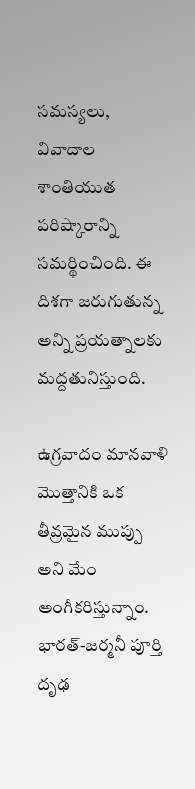సమస్యలు, వివాదాల శాంతియుత పరిష్కారాన్ని సమర్థించింది. ఈ దిశగా జరుగుతున్న అన్ని ప్రయత్నాలకు మద్దతునిస్తుంది.

ఉగ్రవాదం మానవాళి మొత్తానికి ఒక తీవ్రమైన ముప్పు అని మేం అంగీకరిస్తున్నాం. భారత్-జర్మనీ పూర్తి దృఢ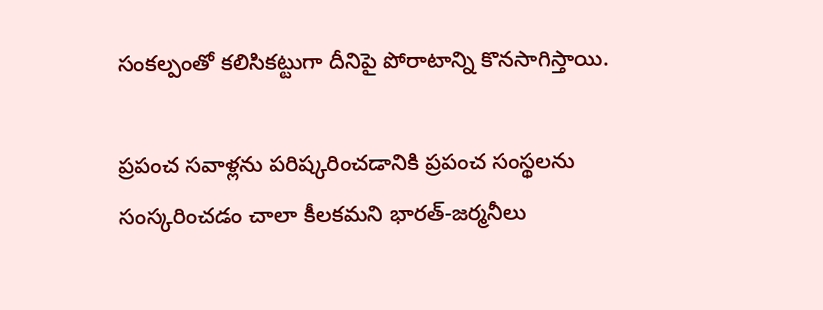సంకల్పంతో కలిసికట్టుగా దీనిపై పోరాటాన్ని కొనసాగిస్తాయి.

ప్రపంచ సవాళ్లను పరిష్కరించడానికి ప్రపంచ సంస్థలను సంస్కరించడం చాలా కీలకమని భారత్-జర్మనీలు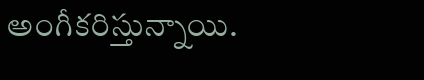అంగీకరిస్తున్నాయి.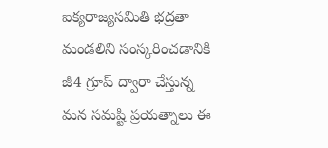ఐక్యరాజ్యసమితి భద్రతా మండలిని సంస్కరించడానికి జీ4 గ్రూప్ ద్వారా చేస్తున్న మన సమష్టి ప్రయత్నాలు ఈ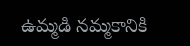ఉమ్మడి నమ్మకానికి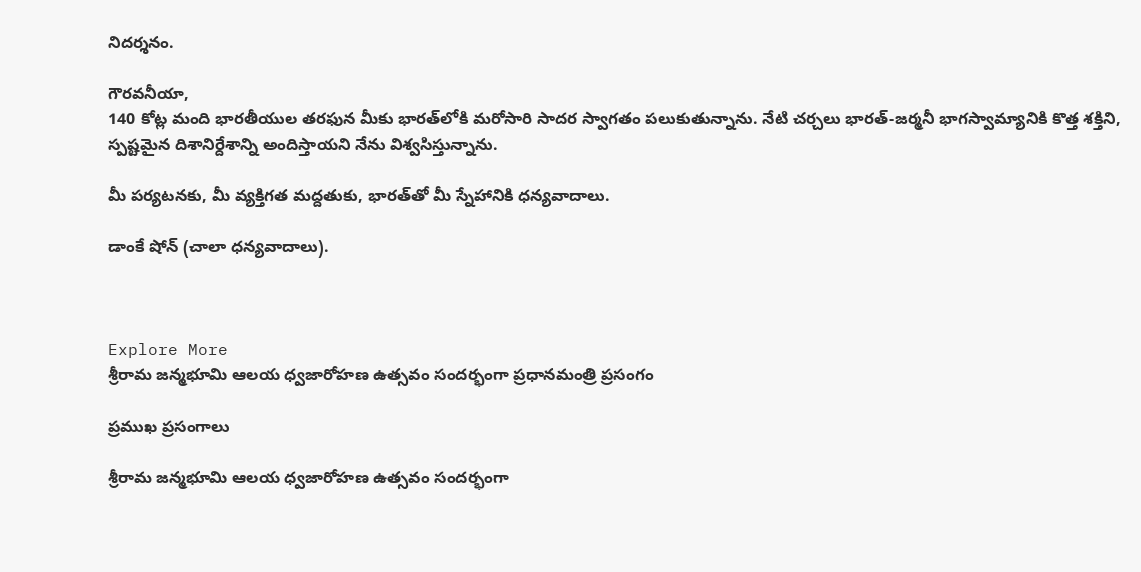నిదర్శనం.

గౌరవనీయా,
140 కోట్ల మంది భారతీయుల తరఫున మీకు భారత్‌లోకి మరోసారి సాదర స్వాగతం పలుకుతున్నాను. నేటి చర్చలు భారత్-జర్మనీ భాగస్వామ్యానికి కొత్త శక్తిని, స్పష్టమైన దిశానిర్దేశాన్ని అందిస్తాయని నేను విశ్వసిస్తున్నాను.

మీ పర్యటనకు, మీ వ్యక్తిగత మద్దతుకు, భారత్‌తో మీ స్నేహానికి ధన్యవాదాలు.

డాంకే షోన్ (చాలా ధన్యవాదాలు).



Explore More
శ్రీరామ జన్మభూమి ఆలయ ధ్వజారోహణ ఉత్సవం సందర్భంగా ప్రధానమంత్రి ప్రసంగం

ప్రముఖ ప్రసంగాలు

శ్రీరామ జన్మభూమి ఆలయ ధ్వజారోహణ ఉత్సవం సందర్భంగా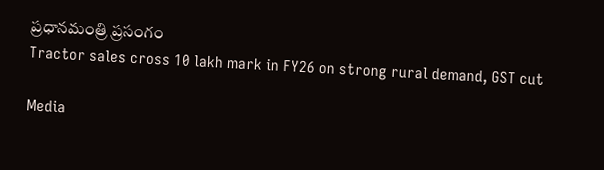ప్రధానమంత్రి ప్రసంగం
Tractor sales cross 10 lakh mark in FY26 on strong rural demand, GST cut

Media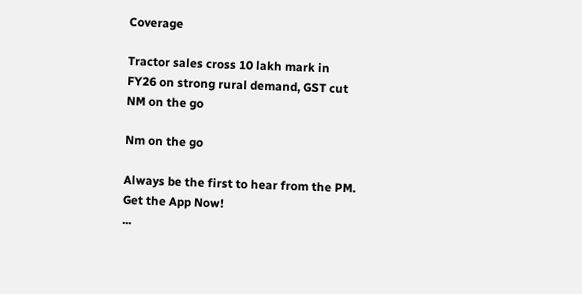Coverage

Tractor sales cross 10 lakh mark in FY26 on strong rural demand, GST cut
NM on the go

Nm on the go

Always be the first to hear from the PM. Get the App Now!
...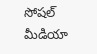సోషల్ మీడియా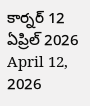కార్నర్ 12 ఏప్రిల్ 2026
April 12, 2026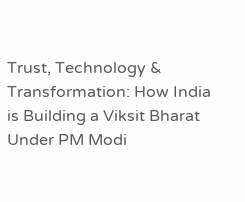Trust, Technology & Transformation: How India is Building a Viksit Bharat Under PM Modi